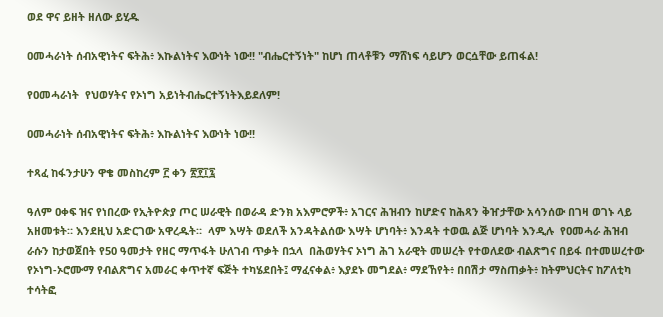ወደ ዋና ይዘት ዘለው ይሂዱ

ዐመሓራነት ሰብአዊነትና ፍትሕ፥ እኩልነትና እውነት ነው!! "ብሔርተኝነት" ከሆነ ጠላቶቹን ማሸነፍ ሳይሆን ወርሷቸው ይጠፋል!

የዐመሓራነት  የህወሃትና የኦነግ አይነትብሔርተኝነትእይደለም!

ዐመሓራነት ሰብአዊነትና ፍትሕ፥ እኩልነትና እውነት ነው!!

ተጻፈ ከፋንታሁን ዋቄ መስከረም ፫ ቀን ፳፻፲፯

ዓለም ዐቀፍ ዝና የነበረው የኢትዮጵያ ጦር ሠራዊት በወራዳ ድንክ አእምሮዎች፥ አገርና ሕዝብን ከሆድና ከሕጻን ቅዠታቸው አሳንሰው በገዛ ወገኑ ላይ አዘመቱት። እንደዚህ አድርገው አዋረዱት።  ላም እሣት ወደለች አንዳትልሰው እሣት ሆነባት፥ እንዳት ተወዉ ልጅ ሆነባት እንዲሉ  የዐመሓራ ሕዝብ ራሱን ከታወጀበት የ50 ዓመታት የዘር ማጥፋት ሁለገብ ጥቃት በኋላ  በሕወሃትና ኦነግ ሕገ አራዊት መሠረት የተወለደው ብልጽግና በይፋ በተመሠረተው የኦነግ-ኦሮሙማ የብልጽግና አመራር ቀጥተኛ ፍጅት ተካሄደበት፤ ማፈናቀል፥ እያደኑ መግደል፥ ማደኸየት፥ በበሽታ ማስጠቃት፥ ከትምህርትና ከፖለቲካ ተሳትፎ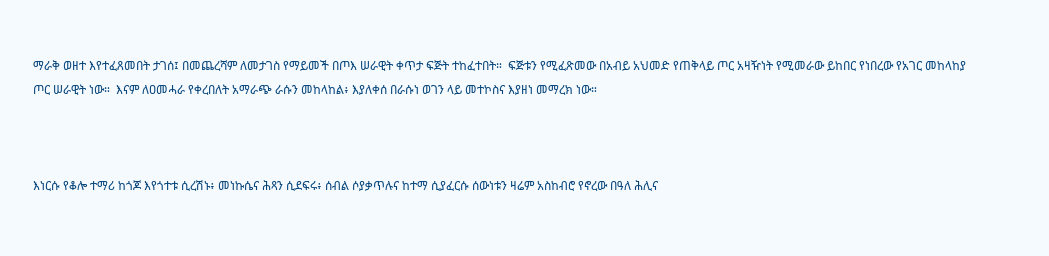ማራቅ ወዘተ እየተፈጸመበት ታገሰ፤ በመጨረሻም ለመታገስ የማይመች በጦእ ሠራዊት ቀጥታ ፍጅት ተከፈተበት።  ፍጅቱን የሚፈጽመው በአብይ አህመድ የጠቅላይ ጦር አዛዥነት የሚመራው ይከበር የነበረው የአገር መከላከያ ጦር ሠራዊት ነው።  እናም ለዐመሓራ የቀረበለት አማራጭ ራሱን መከላከል፥ እያለቀሰ በራሱነ ወገን ላይ መተኮስና እያዘነ መማረክ ነው።



እነርሱ የቆሎ ተማሪ ከጎጆ እየጎተቱ ሲረሽኑ፥ መነኩሴና ሕጻን ሲደፍሩ፥ ሰብል ሶያቃጥሉና ከተማ ሲያፈርሱ ሰውነቱን ዛሬም አስከብሮ የኖረው በዓለ ሕሊና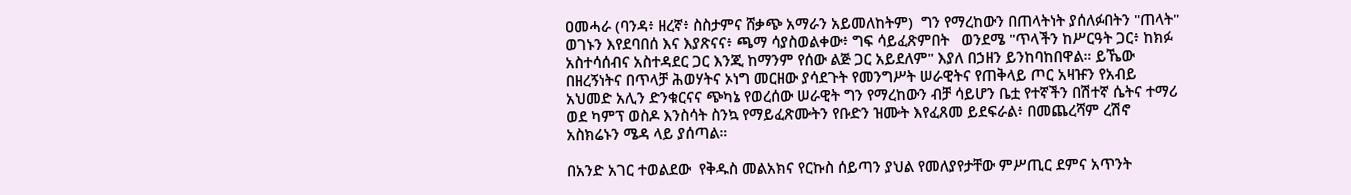ዐመሓራ (ባንዳ፥ ዘረኛ፥ ስስታምና ሸቃጭ አማራን አይመለከትም)  ግን የማረከውን በጠላትነት ያሰለፉበትን "ጠላት" ወገኑን እየደባበሰ እና እያጽናና፥ ጫማ ሳያስወልቀው፥ ግፍ ሳይፈጽምበት   ወንደሜ "ጥላችን ከሥርዓት ጋር፥ ከክፉ አስተሳሰብና አስተዳደር ጋር እንጂ ከማንም የሰው ልጅ ጋር አይደለም" እያለ በኃዘን ይንከባከበዋል። ይኼው በዘረኝነትና በጥላቻ ሕወሃትና ኦነግ መርዘው ያሳደጉት የመንግሥት ሠራዊትና የጠቅላይ ጦር አዛዡን የአብይ አህመድ አሊን ድንቁርናና ጭካኔ የወረሰው ሠራዊት ግን የማረከውን ብቻ ሳይሆን ቤቷ የተኛችን በሽተኛ ሴትና ተማሪ ወደ ካምፕ ወስዶ እንስሳት ስንኳ የማይፈጽሙትን የቡድን ዝሙት እየፈጸመ ይደፍራል፥ በመጨረሻም ረሽኖ አስክሬኑን ሜዳ ላይ ያሰጣል።

በአንድ አገር ተወልደው  የቅዱስ መልአክና የርኩስ ሰይጣን ያህል የመለያየታቸው ምሥጢር ደምና አጥንት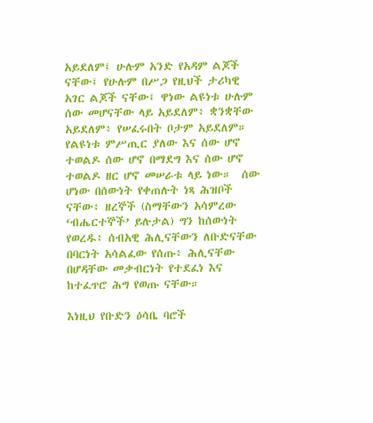አይደለም፤ ሁሉም አንድ የአዳም ልጆች ናቸው፤ የሁሉም በሥጋ የዚህች ታሪካዊ አገር ልጆች ናቸው፤ ዋነው ልዩነቱ ሁሉም ሰው መሆናቸው ላይ አይደለም፥ ቋንቋቸው አይደለም፥ የሠፈሩበት ቦታም አይደለም። የልዩነቱ ምሥጢር ያለው እና ሰው ሆኖ ተወልዶ ሰው ሆኖ በማደግ እና ሰው ሆኖ ተወልዶ ዘር ሆኖ መሠራቱ ላይ ነው።  ሰው ሆነው በሰውነት የቀጠሉት ነጻ ሕዝቦች ናቸው፥ ዘረኞች (ስማቸውን አሳምረው ‘ብሔርተኞች’ ይሉታል) ግን ከሰውነት የወረዱ፥ ሰብአዊ ሕሊናቸውን ለቡድናቸው በባርነት አሳልፈው የሰጡ፥ ሕሊናቸው በሆዳቸው መቃብርነት የተደፈነ እና ከተፈጥሮ ሕግ የወጡ ናቸው።

እነዚህ የቡድን ዕሳቤ ባሮች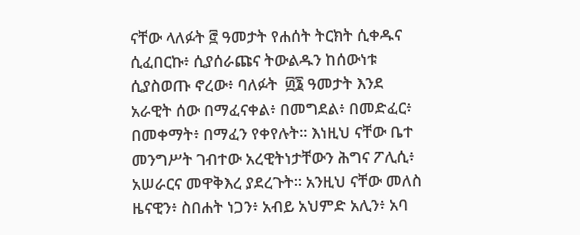ናቸው ላለፉት ፸ ዓመታት የሐሰት ትርክት ሲቀዱና ሲፈበርኩ፥ ሲያሰራጩና ትውልዱን ከሰውነቱ ሲያስወጡ ኖረው፥ ባለፉት  ፴፮ ዓመታት እንደ አራዊት ሰው በማፈናቀል፥ በመግደል፥ በመድፈር፥ በመቀማት፥ በማፈን የቀየሉት። እነዚህ ናቸው ቤተ መንግሥት ገብተው አረዊትነታቸውን ሕግና ፖሊሲ፥ አሠራርና መዋቅእረ ያደረጉት። አንዚህ ናቸው መለስ ዜናዊን፥ ስበሐት ነጋን፥ አብይ አህምድ አሊን፥ አባ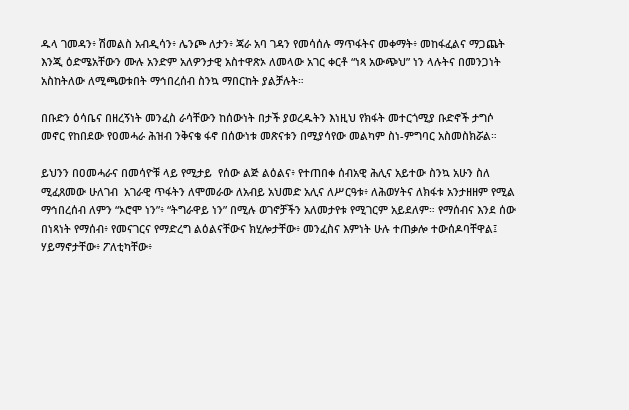ዱላ ገመዳን፥ ሽመልስ አብዲሳን፥ ሌንጮ ለታን፥ ጃራ አባ ገዳን የመሳሰሉ ማጥፋትና መቀማት፥ መከፋፈልና ማጋጨት እንጂ ዕድሜአቸውን ሙሉ አንድም አለዎንታዊ አስተዋጽኦ ለመላው አገር ቀርቶ “ነጻ አውጭህ” ነን ላሉትና በመንጋነት አስከትለው ለሚጫወቱበት ማኅበረሰብ ስንኳ ማበርከት ያልቻሉት።

በቡድን ዕሳቤና በዘረኝነት መንፈስ ራሳቸውን ከሰውነት በታች ያወረዱትን እነዚህ የክፋት መተርጎሚያ ቡድኖች ታግሶ መኖር የከበደው የዐመሓራ ሕዝብ ንቅናቄ ፋኖ በሰውነቱ መጽናቱን በሚያሳየው መልካም ስነ-ምግባር አስመስክሯል።

ይህንን በዐመሓራና በመሳዮቹ ላይ የሚታይ  የሰው ልጅ ልዕልና፥ የተጠበቀ ሰብአዊ ሕሊና አይተው ስንኳ አሁን ስለ ሚፈጸመው ሁለገብ  አገራዊ ጥፋትን ለሞመራው ለአብይ አህመድ አሊና ለሥርዓቱ፥ ለሕወሃትና ለክፋቱ አንታዘዘም የሚል ማኅበረሰብ ለምን “ኦሮሞ ነን”፥ “ትግራዋይ ነን” በሚሉ ወገኖቻችን አለመታየቱ የሚገርም አይደለም። የማሰብና እንደ ሰው በነጻነት የማሰብ፥ የመናገርና የማድረግ ልዕልናቸውና ክሂሎታቸው፥ መንፈስና እምነት ሁሉ ተጠቃሎ ተውሰዶባቸዋል፤ ሃይማኖታቸው፥ ፖለቲካቸው፥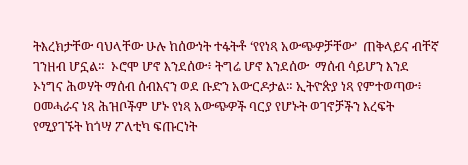ትእረክታቸው ባህላቸው ሁሉ ከሰውነት ተፋትቶ ‘የየነጻ አውጭዎቻቸው’  ጠቅላይና ብቸኛ ገንዘብ ሆኗል።  ኦሮሞ ሆኖ እንደሰው፥ ትግሬ ሆኖ እንደሰው  ማሰብ ሳይሆን እንደ ኦነግና ሕወሃት ማሰብ ሰብእናን ወደ ቡድን አውርዶታል። ኢትዮጵያ ነጻ የምተወጣው፥ ዐመሓራና ነጻ ሕዝቦችም ሆኑ የነጻ አውጭዎች ባርያ የሆኑት ወገኖቻችን እረፍት የሚያገኙት ከጎሣ ፖለቲካ ፍጡርነት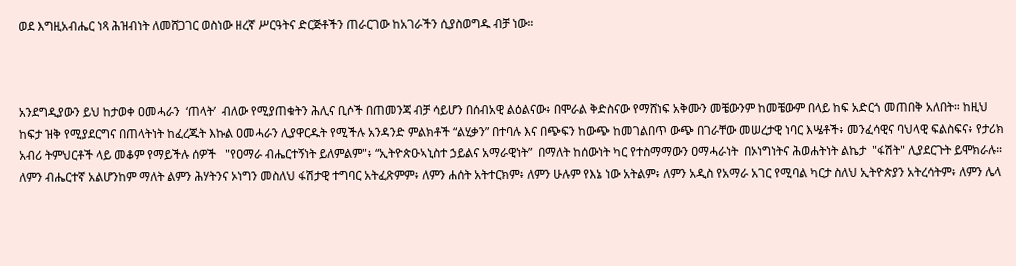ወደ እግዚአብሔር ነጻ ሕዝብነት ለመሸጋገር ወስነው ዘረኛ ሥርዓትና ድርጅቶችን ጠራርገው ከአገራችን ሲያስወግዱ ብቻ ነው።



አንደግዲያውን ይህ ከታወቀ ዐመሓራን  ‘ጠላት’  ብለው የሚያጠቁትን ሕሊና ቢሶች በጠመንጃ ብቻ ሳይሆን በሰብአዊ ልዕልናው፥ በሞራል ቅድስናው የማሸነፍ አቅሙን መቼውንም ከመቼውም በላይ ከፍ አድርጎ መጠበቅ አለበት። ከዚህ ከፍታ ዝቅ የሚያደርግና በጠላትነት ከፈረጁት እኩል ዐመሓራን ሊያዋርዱት የሚችሉ አንዳንድ ምልክቶች “ልሂቃን” በተባሉ እና በጭፍን ከውጭ ከመገልበጥ ውጭ በገራቸው መሠረታዊ ነባር እሤቶች፥ መንፈሳዊና ባህላዊ ፍልስፍና፥ የታሪክ አብሪ ትምህርቶች ላይ መቆም የማይችሉ ሰዎች   "የዐማራ ብሔርተኝነት ይለምልም"፥ “ኢትዮጵዑኣኒስተ ኃይልና አማራዊነት”  በማለት ከሰውነት ካር የተስማማውን ዐማሓራነት  በኦነግነትና ሕወሐትነት ልኬታ  "ፋሽት" ሊያደርጉት ይሞክራሉ።  ለምን ብሔርተኛ አልሆንከም ማለት ልምን ሕሃትንና ኦነግን መስለህ ፋሽታዊ ተግባር አትፈጽምም፥ ለምን ሐሰት አትተርክም፥ ለምን ሁሉም የእኔ ነው አትልም፥ ለምን አዲስ የአማራ አገር የሚባል ካርታ ስለህ ኢትዮጵያን አትረሳትም፥ ለምን ሌላ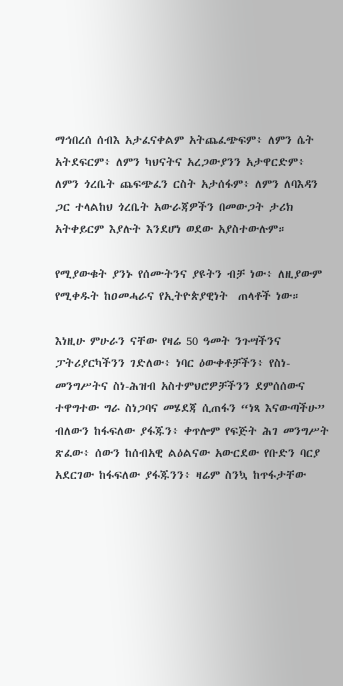ማኅበረሰ ሰብእ አታፈናቀልም አትጨፈጭፍም፥ ለምን ሴት አትደፍርም፥ ለምን ካህናትና አረጋውያንን አታዋርድም፥ ለምን ጎረቤት ጨፍጭፈን ርስት አታሰፋም፥ ለምን ለባእዳን ጋር ተላልከህ ጎረቤት አውራጃዎችን በመውጋት ታሪክ አትቀይርም እያሉት እንደሆነ ወደው አያስተውሉም።

የሚያውቁት ያንኑ የሰሙትንና ያዩትን ብቻ ነው፥ ለዚያውም የሚቀዱት ከዐመሓራና የኢትዮጵያዊነት  ጠላቶች ነው።

እነዚሁ ምሁራን ናቸው የዛሬ 50 ዓመት ንጉሣችንና ፓትሪያርካችንን ገድለው፥ ነባር ዕውቀቶቻችን፥ የስነ-መንግሥትና ስነ-ሕዝብ አስተምህሮዎቻችንን ደምሰሰውና ተዋግተው ግራ ስነጋባና መሄደጃ ሲጠፋን “ነጻ እናውጣችሁ” ብለውን ከፋፍለው ያፋጁን፥ ቀጥሎም የፍጅት ሕገ መንግሥት ጽፈው፥ ሰውን ከሰብአዊ ልዕልናው አውርደው የቡድን ባርያ አደርገው ከፋፍለው ያፋጁንን፥ ዛሬም ስንኳ ከጥፋታቸው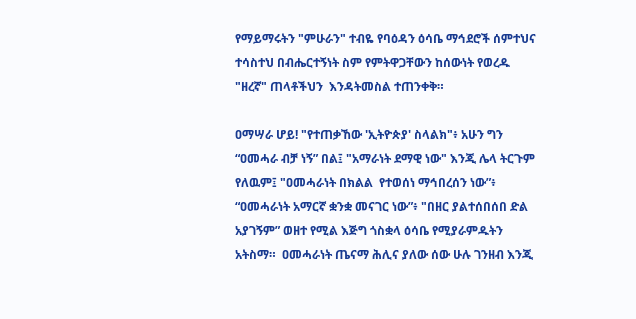የማይማሩትን "ምሁራን" ተብዬ የባዕዳን ዕሳቤ ማኅደሮች ሰምተህና ተሳስተህ በብሔርተኝነት ስም የምትዋጋቸውን ከሰውነት የወረዱ "ዘረኛ" ጠላቶችህን  እንዳትመስል ተጠንቀቅ።

ዐማሣራ ሆይ! "የተጠቃኸው 'ኢትዮጵያ' ስላልክ"፥ አሁን ግን “ዐመሓራ ብቻ ነኝ” በል፤ "አማራነት ደማዊ ነው" እንጂ ሌላ ትርጉም የለዉም፤ "ዐመሓራነት በክልል  የተወሰነ ማኅበረሰን ነው”፥ “ዐመሓራነት አማርኛ ቋንቋ መናገር ነው”፥ "በዘር ያልተሰበሰበ ድል አያገኝም” ወዘተ የሚል እጅግ ጎስቋላ ዕሳቤ የሚያራምዱትን አትስማ።  ዐመሓራነት ጤናማ ሕሊና ያለው ሰው ሁሉ ገንዘብ እንጂ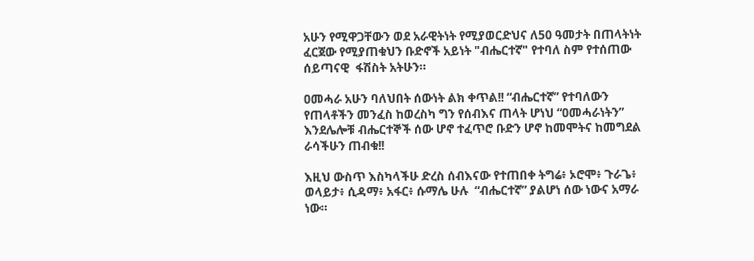አሁን የሚዋጋቸውን ወደ አራዊትነት የሚያወርድህና ለ50 ዓመታት በጠላትነት ፈርጀው የሚያጠቁህን ቡድኖች አይነት "ብሔርተኛ" የተባለ ስም የተሰጠው ሰይጣናዊ  ፋሽስት አትሁን።

ዐመሓራ አሁን ባለህበት ሰውነት ልክ ቀጥል!! “ብሔርተኛ” የተባለውን የጠላቶችን መንፈስ ከወረስካ ግን የሰብእና ጠላት ሆነህ “ዐመሓራነትን” እንደሌሎቹ ብሔርተኞች ሰው ሆኖ ተፈጥሮ ቡድን ሆኖ ከመሞትና ከመግደል ራሳችሁን ጠብቁ!!

እዚህ ውስጥ እስካላችሁ ድረስ ሰብእናው የተጠበቀ ትግሬ፥ ኦሮሞ፥ ጉራጌ፥ ወላይታ፥ ሲዳማ፥ አፋር፥ ሱማሌ ሁሉ  “ብሔርተኛ” ያልሆነ ሰው ነውና አማራ ነው።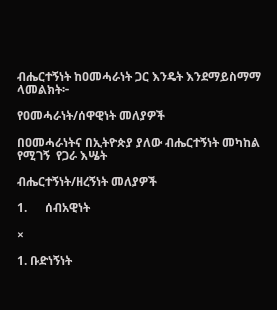ብሔርተኝነት ከዐመሓራነት ጋር እንዴት እንደማይስማማ ላመልክት፦

የዐመሓራነት/ሰዋዊነት መለያዎች

በዐመሓራነትና በኢትዮጵያ ያለው ብሔርተኝነት መካከል የሚገኝ  የጋራ እሤት

ብሔርተኝነት/ዘረኝነት መለያዎች

1.      ሰብአዊነት

×

1. ቡድነኝነት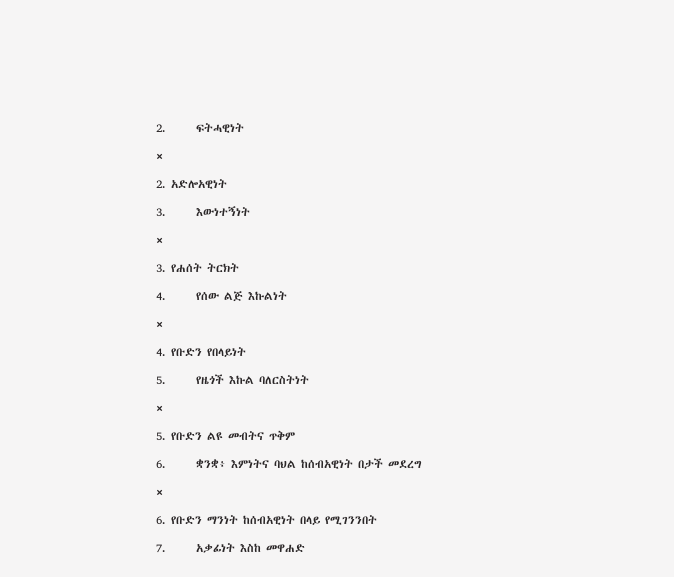2.      ፍትሓዊነት

×

2. አድሎአዊነት

3.      እውነተኝነት

×

3. የሐሰት ትርክት

4.      የሰው ልጅ እኩልነት

×

4. የቡድን የበላይነት

5.      የዜጎች እኩል ባለርስትነት

×

5. የቡድን ልዩ መብትና ጥቅም

6.      ቋንቋ፥ እምነትና ባህል ከሰብአዊነት በታች መደረግ

×

6. የቡድን ማንነት ከሰብአዊነት በላይ የሚገንንበት

7.      አቃፊነት እስከ መዋሐድ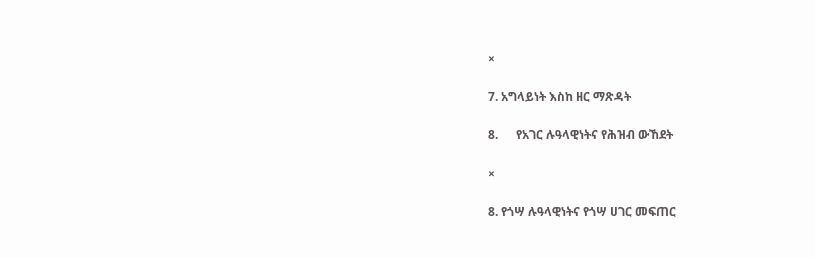×

7. አግላይነት እስከ ዘር ማጽዳት

8.      የአገር ሉዓላዊነትና የሕዝብ ውኸደት

×

8. የጎሣ ሉዓላዊነትና የጎሣ ሀገር መፍጠር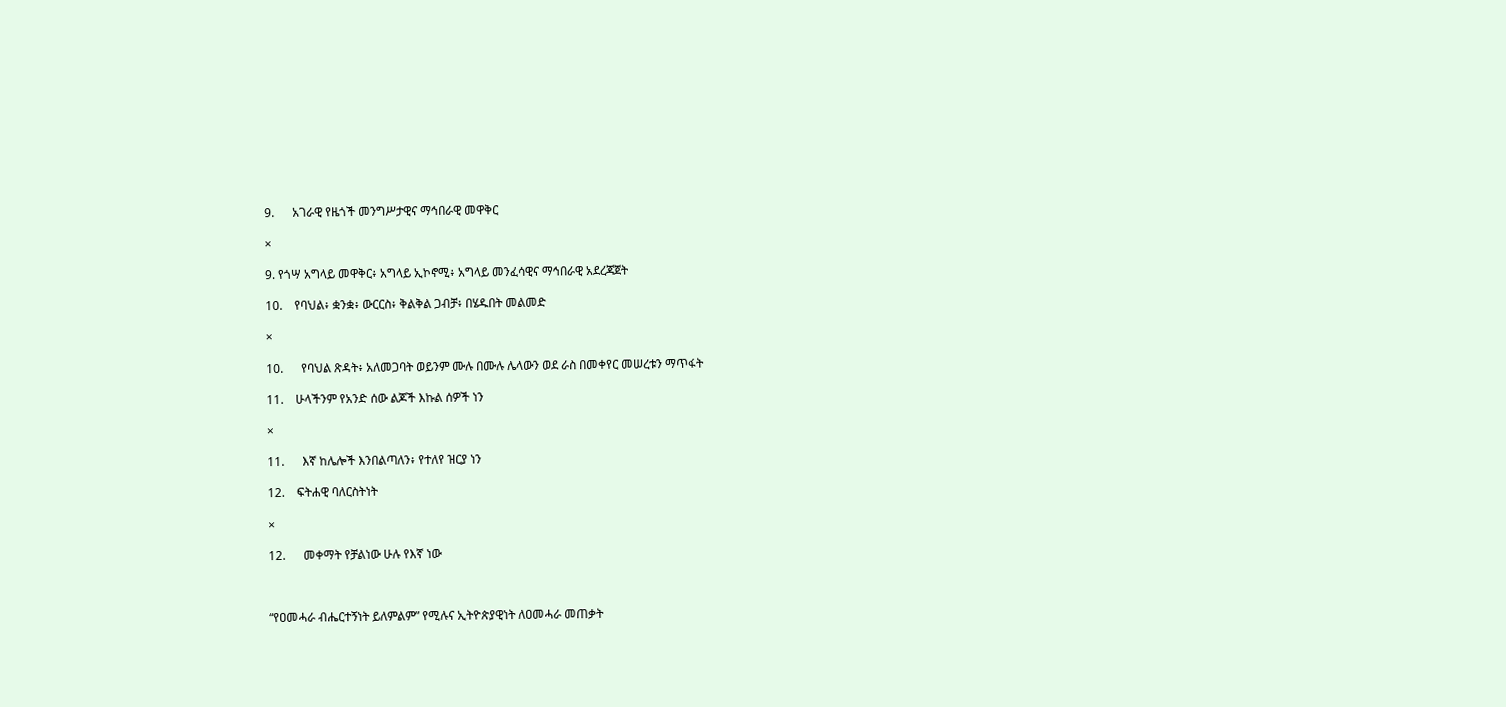9.      አገራዊ የዜጎች መንግሥታዊና ማኅበራዊ መዋቅር

×

9. የጎሣ አግላይ መዋቅር፥ አግላይ ኢኮኖሚ፥ አግላይ መንፈሳዊና ማኅበራዊ አደረጃጀት

10.    የባህል፥ ቋንቋ፥ ውርርስ፥ ቅልቅል ጋብቻ፥ በሄዱበት መልመድ

×

10.      የባህል ጽዳት፥ አለመጋባት ወይንም ሙሉ በሙሉ ሌላውን ወደ ራስ በመቀየር መሠረቱን ማጥፋት

11.    ሁላችንም የአንድ ሰው ልጆች እኩል ሰዎች ነን

×

11.      እኛ ከሌሎች እንበልጣለን፥ የተለየ ዝርያ ነን

12.    ፍትሐዊ ባለርስትነት

×

12.      መቀማት የቻልነው ሁሉ የእኛ ነው



“የዐመሓራ ብሔርተኝነት ይለምልም” የሚሉና ኢትዮጵያዊነት ለዐመሓራ መጠቃት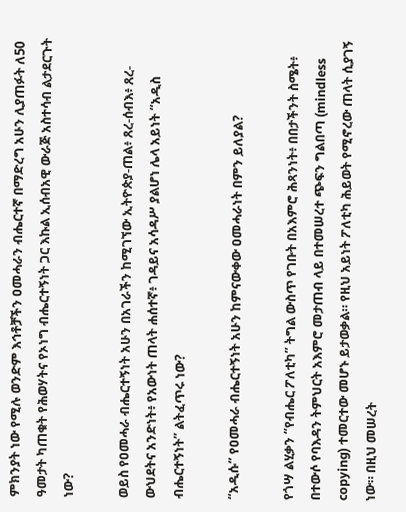ምክንያት ነው የሚሉ ወንድም እኅቶቻችን ዐመሓራን ብሔርተኛ በማድረግ አሁን ሊያጠፉት ለ50 ዓመታት ካጠቁት የሕወሃትና የኦነግ ብሔርተኝነት ጋር እኩል ኢሰብአዊ ውራጅ አስተሳብ ልታደርጉት ነው?

ወይስ የዐመሓራ ብሔርተኝነት አሁን በአገራችን ከሚገኘው ኢትዮጵያ-ጠል፥ ጸረ-ሰብእ፥ ጸረ-ውህደትና አንድነት፥ የአውነት ጠላት ሐሰተኛ፥ ገዳይና አሳዳሥ ያልሆነ ሌላ አይነት “አዲስ ብሔርተኝነት” ልትፈጥሩ ነው?

“አዲሱ” የዐመሓራ ብሔርተኝነት አሁን ከምናውቀው ዐመሓራነት በምን ይለያል?

የጎሣ ልሂቃን “የብሔር ፖለቲካ” ትግል ውስጥ የገቡት በአእምሮ ሕጻንነት፥ በበታችንት ስሜት፥ በተውሶ የባእዳን ትምህርት አእምሮ መታጠብ ላይ በተመሠረተ ጭፍን ግልበጣ (mindless copying) ተመርተው መሆኑ ይታወቃል። የዚህ አይነት ፖለቲካ ሕይወት የሚኖረው ጠላት ሲያገኝ ነው። በዚህ መሠረት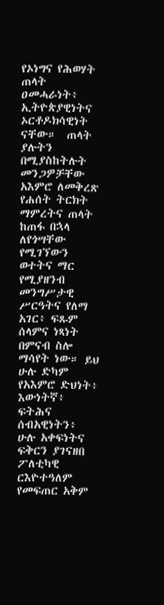የኦነግና የሕወሃት ጠላት ዐመሓራነት፥ ኢትዮጵያዊነትና ኦርቶዶክሳዊነት ናቸው።  ጠላት ያሉትን በሚያስከትሉት መንጋዎቻቸው አእምሮ ለመቅረጽ የሐሰት ትርክት ማምረትና ጠላት ከጠፋ በኋላ ለየጎሣቸው የሚገኘውን ወተትና ማር የሚያዘንብ መንግሥታዊ ሥርዓትና የለማ አገር፥ ፍጹም ሰላምና ነጻነት በምናብ ስሎ ማሳየት ነው። ይህ ሁሉ ድካም የአእምሮ ድህነት፥ እውነትኛ፥ ፍትሕና ሰብአዊነትን፥ ሁሉ አቀፍነትና ፍቅርን ያገናዘበ ፖለቲካዊ ርእዮተዓለም የመፍጠር አቅም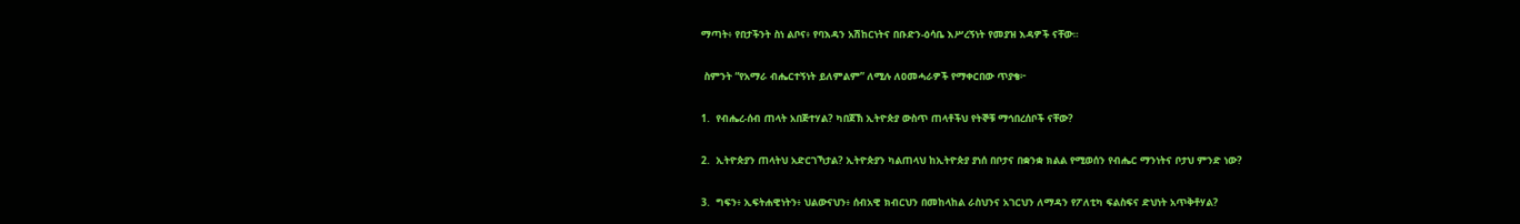ማጣት፥ የበታችንት ስነ ልቦና፥ የባእዳን አሽከርነትና በቡድን-ዕሳቤ እሥረኝነት የመያዝ እዳዎች ናቸው።

 ስምንት “የአማራ ብሔርተኝነት ይለምልም” ለሚሉ ለዐመሓራዎች የማቀርበው ጥያቄ፦

1.  የብሔረ-ሰብ ጠላት አበጅተሃል? ካበጀኽ ኢትዮጵያ ውስጥ ጠላቶችህ የትኞቹ ማኅበረሰቦች ናቸው?

2.  ኢትዮጵያን ጠላትህ አድርገኻታል? ኢትዮጵያን ካልጠላህ ከኢትዮጵያ ያነሰ በቦታና በቋንቋ ክልል የሚወሰን የብሔር ማንነትና ቦታህ ምንድ ነው?

3.  ግፍን፥ ኢፍትሐዊነትን፥ ህልውናህን፥ ሰብአዊ ክብርህን በመከላከል ራስህንና አገርህን ለማዳን የፖለቲካ ፍልስፍና ድህነት አጥቅቶሃል?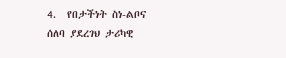4.  የበታችነት ስነ-ልቦና ሰለባ ያደረገህ ታሪካዊ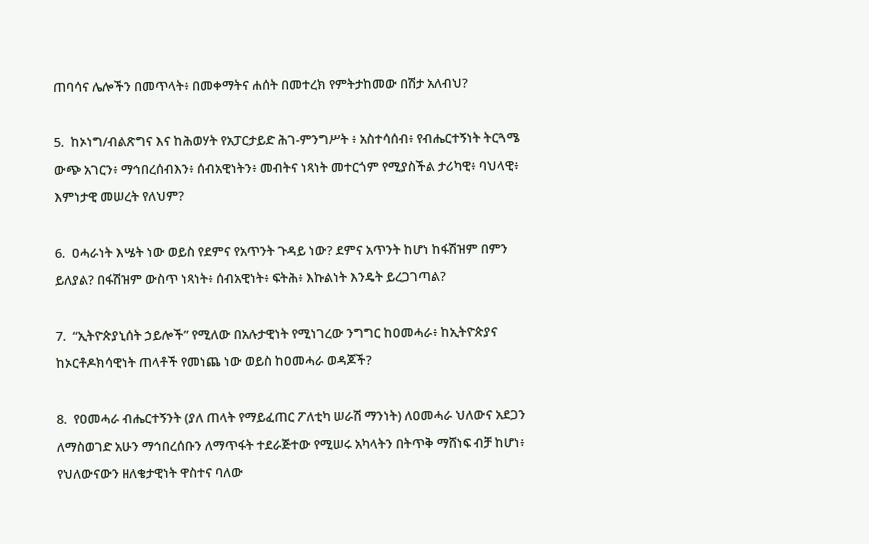ጠባሳና ሌሎችን በመጥላት፥ በመቀማትና ሐሰት በመተረክ የምትታከመው በሽታ አለብህ?

5.  ከኦነግ/ብልጽግና እና ከሕወሃት የአፓርታይድ ሕገ-ምንግሥት ፥ አስተሳሰብ፥ የብሔርተኝነት ትርጓሜ ውጭ አገርን፥ ማኅበረሰብእን፥ ሰብአዊነትን፥ መብትና ነጻነት መተርጎም የሚያስችል ታሪካዊ፥ ባህላዊ፥ እምነታዊ መሠረት የለህም?

6.  ዐሓራነት እሤት ነው ወይስ የደምና የአጥንት ጉዳይ ነው? ደምና አጥንት ከሆነ ከፋሽዝም በምን ይለያል? በፋሽዝም ውስጥ ነጻነት፥ ሰብአዊነት፥ ፍትሕ፥ እኩልነት እንዴት ይረጋገጣል?

7.  “ኢትዮጵያኒሰት ኃይሎች” የሚለው በአሉታዊነት የሚነገረው ንግግር ከዐመሓራ፥ ከኢትዮጵያና ከኦርቶዶክሳዊነት ጠላቶች የመነጨ ነው ወይስ ከዐመሓራ ወዳጆች?

8.  የዐመሓራ ብሔርተኝንት (ያለ ጠላት የማይፈጠር ፖለቲካ ሠራሽ ማንነት) ለዐመሓራ ህለውና አደጋን ለማስወገድ አሁን ማኅበረሰቡን ለማጥፋት ተደራጅተው የሚሠሩ አካላትን በትጥቅ ማሸነፍ ብቻ ከሆነ፥ የህለውናውን ዘለቄታዊነት ዋስተና ባለው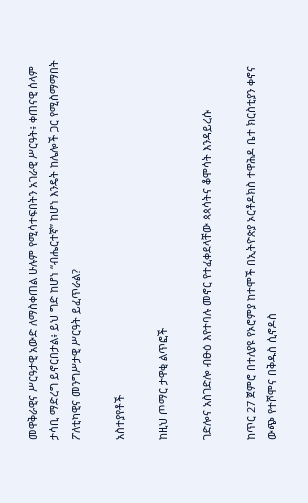መዋቅራዊና ሥርዓታዊ አውድ ለማስቀጠል ሁሉም የሚሳተፍበትን አገራዊ ሥርዓት፥ ቀጠናዊ ሰላም ታሳቢ ማድረግ ይኖርበታል፥ ይህ ግድ ከሆነ “ብሔርተኛ” ከሆነ እንዴት ከሌሎች ጋር የሚስማማበት  ፖለቲካዊና መንግሥታዊ ሥርዓት ይፈጥራል?

አስተያየቶች

ከዚህ ጦማር ታዋቂ ልጥፎች

ገድሎና አስገድሎ ብፁዕ እየተባሉ መኖር የተፈቀደላቸው ጳጳሳትና ቆሞሳት እንዳይረሱ

ከጥር 27 ጀምሮ በተለያዩ የኦሮምያ ከተሞች በኢትዮጵያ ኦርቶዶክስ ተዋሕዶ ቤተ ክርስቲያን ቀኖና ውጭ የተሾሞና በቅዱስ ሲኖዶስ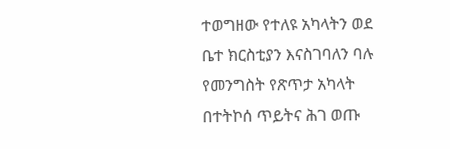ተወግዘው የተለዩ አካላትን ወደ ቤተ ክርስቲያን እናስገባለን ባሉ የመንግስት የጽጥታ አካላት በተትኮሰ ጥይትና ሕገ ወጡ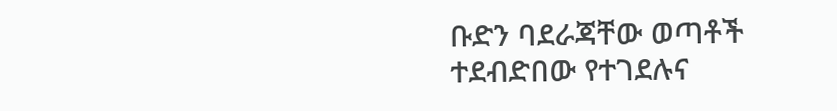ቡድን ባደራጃቸው ወጣቶች ተደብድበው የተገደሉና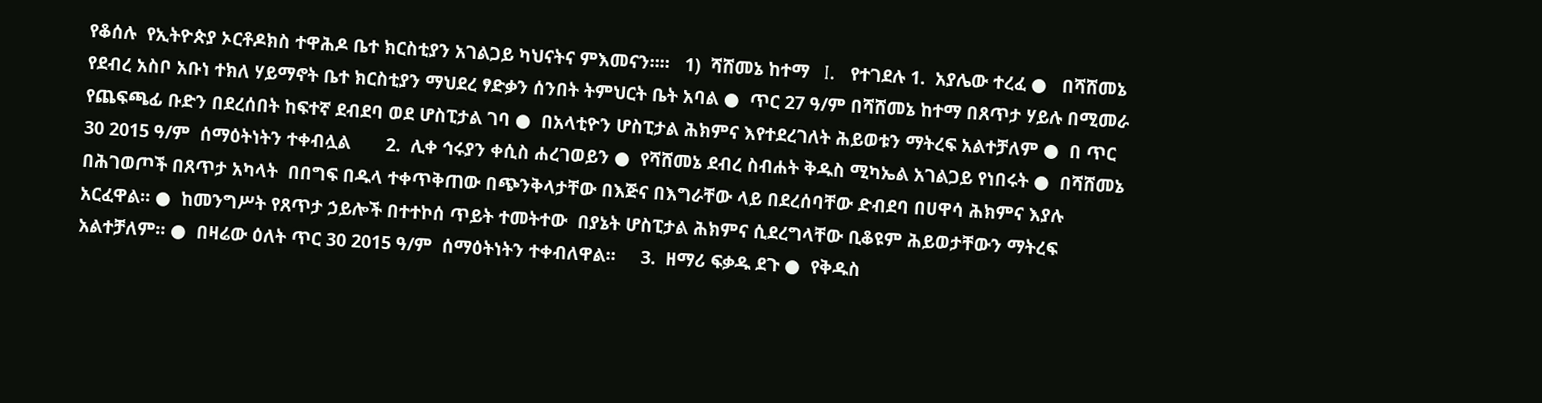የቆሰሉ  የኢትዮጵያ ኦርቶዶክስ ተዋሕዶ ቤተ ክርስቲያን አገልጋይ ካህናትና ምእመናን።።   1)  ሻሸመኔ ከተማ   I.   የተገደሉ 1.  አያሌው ተረፈ ●   በሻሸመኔ የደብረ አስቦ አቡነ ተክለ ሃይማኖት ቤተ ክርስቲያን ማህደረ ፃድቃን ሰንበት ትምህርት ቤት አባል ●  ጥር 27 ዓ/ም በሻሸመኔ ከተማ በጸጥታ ሃይሉ በሚመራ የጨፍጫፊ ቡድን በደረሰበት ከፍተኛ ደብደባ ወደ ሆስፒታል ገባ ●  በአላቲዮን ሆስፒታል ሕክምና እየተደረገለት ሕይወቱን ማትረፍ አልተቻለም ●  በ ጥር 30 2015 ዓ/ም  ሰማዕትነትን ተቀብሏል       2.  ሊቀ ኅሩያን ቀሲስ ሐረገወይን ●  የሻሸመኔ ደብረ ስብሐት ቅዱስ ሚካኤል አገልጋይ የነበሩት ●  በሻሸመኔ በሕገወጦች በጸጥታ አካላት  በበግፍ በዱላ ተቀጥቅጠው በጭንቅላታቸው በእጅና በእግራቸው ላይ በደረሰባቸው ድብደባ በሀዋሳ ሕክምና እያሉ አርፈዋል። ●  ከመንግሥት የጸጥታ ኃይሎች በተተኮሰ ጥይት ተመትተው  በያኔት ሆስፒታል ሕክምና ሲደረግላቸው ቢቆዩም ሕይወታቸውን ማትረፍ አልተቻለም። ●  በዛሬው ዕለት ጥር 30 2015 ዓ/ም  ሰማዕትነትን ተቀብለዋል።     3.  ዘማሪ ፍቃዱ ደጉ ●  የቅዱስ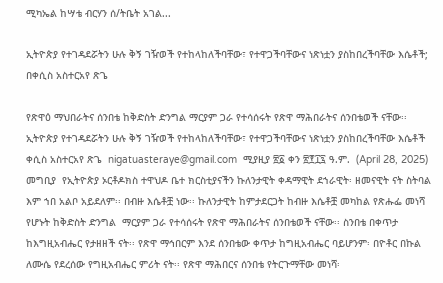ሚካኤል ከሣቴ ብርሃን ሰ/ትቤት አገል...

ኢትዮጵያ የተገዳደሯትን ሁሉ ቅኝ ገዥወች የተከላከለችባቸው፣ የተዋጋችባቸውና ነጽነቷን ያስከበረችባቸው እሴቶች; በቀሲስ አስተርአየ ጽጌ

የጽዋዕ ማህበራትና ሰንበቴ ከቅድስት ድንግል ማርያም ጋራ የተሳሰሩት የጽዋ ማሕበራትና ሰንበቴወች ናቸው፡፡  ኢትዮጵያ የተገዳደሯትን ሁሉ ቅኝ ገዥወች የተከላከለችባቸው፣ የተዋጋችባቸውና ነጽነቷን ያስከበረችባቸው እሴቶች  ቀሲስ አስተርአየ ጽጌ  nigatuasteraye@gmail.com  ሚያዚያ ፳፩ ቀን ፳፻፲፯ ዓ.ም.  (April 28, 2025)  መግቢያ  የኢትዮጵያ ኦርቶዶክስ ተዋህዶ ቤተ ክርስቲያናችን ኩለንታዊት ቀዳማዊት ደኀራዊት፡ ዘመናዊት ናት ስትባል እም ኀበ አልቦ አይደለም፡፡ በብዙ እሴቶቿ ነው፡፡ ኩለንታዊት ከምታደርጋት ከብዙ እሴቶቿ መካከል የጽሑፌ መነሻ የሆኑት ከቅድስት ድንግል  ማርያም ጋራ የተሳሰሩት የጽዋ ማሕበራትና ሰንበቴወች ናቸው፡፡ ስንበቴ በቀጥታ ከእግዚአብሔር የታዘዘች ናት፡፡ የጽዋ ማኅበርም እንደ ሰንበቴው ቀጥታ ከግዚአብሔር ባይሆንም፡ በዮቶር በኩል ለሙሴ የደረሰው የግዚአብሔር ምሪት ናት፡፡ የጽዋ ማሕበርና ሰንበቴ የትርጉማቸው መነሻ፡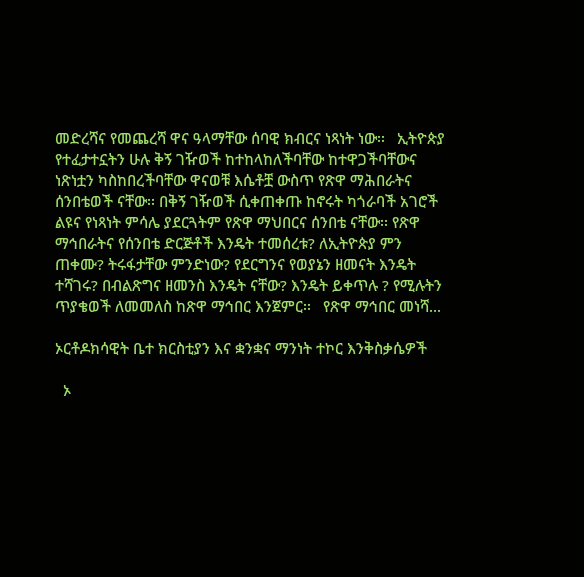መድረሻና የመጨረሻ ዋና ዓላማቸው ሰባዊ ክብርና ነጻነት ነው፡፡   ኢትዮጵያ የተፈታተኗትን ሁሉ ቅኝ ገዥወች ከተከላከለችባቸው ከተዋጋችባቸውና ነጽነቷን ካስከበረችባቸው ዋናወቹ እሴቶቿ ውስጥ የጽዋ ማሕበራትና ሰንበቴወች ናቸው፡፡ በቅኝ ገዥወች ሲቀጠቀጡ ከኖሩት ካጎራባች አገሮች ልዩና የነጻነት ምሳሌ ያደርጓትም የጽዋ ማህበርና ሰንበቴ ናቸው፡፡ የጽዋ ማኅበራትና የሰንበቴ ድርጅቶች እንዴት ተመሰረቱ? ለኢትዮጵያ ምን ጠቀሙ? ትሩፋታቸው ምንድነው? የደርግንና የወያኔን ዘመናት እንዴት ተሻገሩ? በብልጽግና ዘመንስ እንዴት ናቸው? እንዴት ይቀጥሉ ? የሚሉትን ጥያቄወች ለመመለስ ከጽዋ ማኅበር እንጀምር፡፡   የጽዋ ማኅበር መነሻ...

ኦርቶዶክሳዊት ቤተ ክርስቲያን እና ቋንቋና ማንነት ተኮር እንቅስቃሴዎች

  ኦ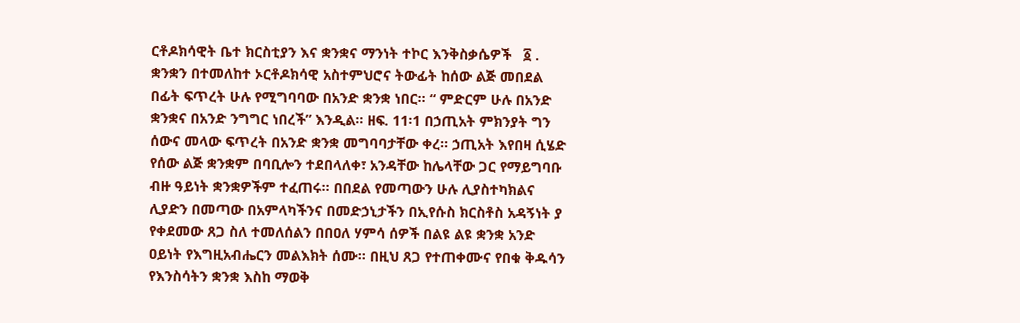ርቶዶክሳዊት ቤተ ክርስቲያን እና ቋንቋና ማንነት ተኮር እንቅስቃሴዎች   ፩ . ቋንቋን በተመለከተ ኦርቶዶክሳዊ አስተምህሮና ትውፊት ከሰው ልጅ መበደል በፊት ፍጥረት ሁሉ የሚግባባው በአንድ ቋንቋ ነበር፡፡ “ ምድርም ሁሉ በአንድ ቋንቋና በአንድ ንግግር ነበረች” እንዲል፡፡ ዘፍ. 11፡1 በኃጢአት ምክንያት ግን ሰውና መላው ፍጥረት በአንድ ቋንቋ መግባባታቸው ቀረ፡፡ ኃጢአት እየበዛ ሲሄድ የሰው ልጅ ቋንቋም በባቢሎን ተደበላለቀ፣ አንዳቸው ከሌላቸው ጋር የማይግባቡ ብዙ ዓይነት ቋንቋዎችም ተፈጠሩ፡፡ በበደል የመጣውን ሁሉ ሊያስተካክልና ሊያድን በመጣው በአምላካችንና በመድኃኒታችን በኢየሱስ ክርስቶስ አዳኝነት ያ የቀደመው ጸጋ ስለ ተመለሰልን በበዐለ ሃምሳ ሰዎች በልዩ ልዩ ቋንቋ አንድ ዐይነት የእግዚአብሔርን መልእክት ሰሙ፡፡ በዚህ ጸጋ የተጠቀሙና የበቁ ቅዱሳን የእንስሳትን ቋንቋ እስከ ማወቅ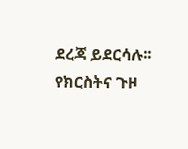ደረጃ ይደርሳሉ፡፡   የክርስትና ጉዞ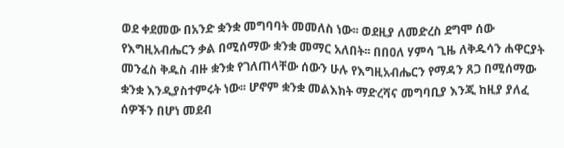ወደ ቀደመው በአንድ ቋንቋ መግባባት መመለስ ነው፡፡ ወደዚያ ለመድረስ ደግሞ ሰው የእግዚአብሔርን ቃል በሚሰማው ቋንቋ መማር አለበት፡፡ በበዐለ ሃምሳ ጊዜ ለቅዱሳን ሐዋርያት መንፈስ ቅዱስ ብዙ ቋንቋ የገለጠላቸው ሰውን ሁሉ የእግዚአብሔርን የማዳን ጸጋ በሚሰማው ቋንቋ እንዲያስተምሩት ነው፡፡ ሆኖም ቋንቋ መልእክት ማድረሻና መግባቢያ እንጂ ከዚያ ያለፈ ሰዎችን በሆነ መደብ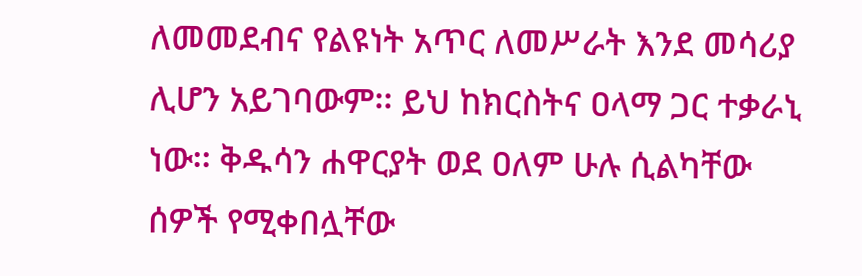ለመመደብና የልዩነት አጥር ለመሥራት እንደ መሳሪያ ሊሆን አይገባውም፡፡ ይህ ከክርስትና ዐላማ ጋር ተቃራኒ ነው፡፡ ቅዱሳን ሐዋርያት ወደ ዐለም ሁሉ ሲልካቸው ሰዎች የሚቀበሏቸው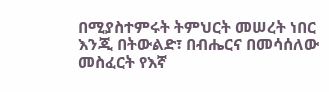በሚያስተምሩት ትምህርት መሠረት ነበር እንጂ በትውልድ፣ በብሔርና በመሳሰለው መስፈርት የእኛ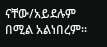ናቸው/አይደሉም በሚል አልነበረም፡፡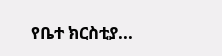የቤተ ክርስቲያ...